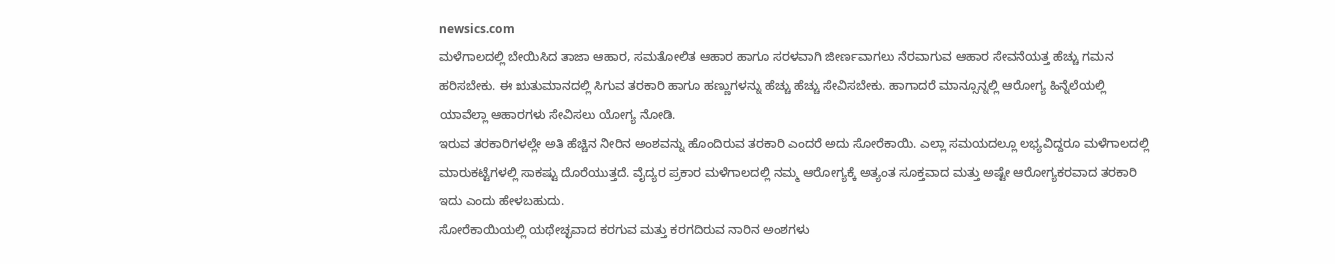newsics.com
ಮಳೆಗಾಲದಲ್ಲಿ ಬೇಯಿಸಿದ ತಾಜಾ ಆಹಾರ, ಸಮತೋಲಿತ ಆಹಾರ ಹಾಗೂ ಸರಳವಾಗಿ ಜೀರ್ಣವಾಗಲು ನೆರವಾಗುವ ಆಹಾರ ಸೇವನೆಯತ್ತ ಹೆಚ್ಚು ಗಮನ ಹರಿಸಬೇಕು. ಈ ಋತುಮಾನದಲ್ಲಿ ಸಿಗುವ ತರಕಾರಿ ಹಾಗೂ ಹಣ್ಣುಗಳನ್ನು ಹೆಚ್ಚು ಹೆಚ್ಚು ಸೇವಿಸಬೇಕು. ಹಾಗಾದರೆ ಮಾನ್ಸೂನ್ನಲ್ಲಿ ಆರೋಗ್ಯ ಹಿನ್ನೆಲೆಯಲ್ಲಿ ಯಾವೆಲ್ಲಾ ಆಹಾರಗಳು ಸೇವಿಸಲು ಯೋಗ್ಯ ನೋಡಿ.
ಇರುವ ತರಕಾರಿಗಳಲ್ಲೇ ಅತಿ ಹೆಚ್ಚಿನ ನೀರಿನ ಅಂಶವನ್ನು ಹೊಂದಿರುವ ತರಕಾರಿ ಎಂದರೆ ಅದು ಸೋರೆಕಾಯಿ. ಎಲ್ಲಾ ಸಮಯದಲ್ಲೂ ಲಭ್ಯವಿದ್ದರೂ ಮಳೆಗಾಲದಲ್ಲಿ ಮಾರುಕಟ್ಟೆಗಳಲ್ಲಿ ಸಾಕಷ್ಟು ದೊರೆಯುತ್ತದೆ. ವೈದ್ಯರ ಪ್ರಕಾರ ಮಳೆಗಾಲದಲ್ಲಿ ನಮ್ಮ ಆರೋಗ್ಯಕ್ಕೆ ಅತ್ಯಂತ ಸೂಕ್ತವಾದ ಮತ್ತು ಅಷ್ಟೇ ಆರೋಗ್ಯಕರವಾದ ತರಕಾರಿ ಇದು ಎಂದು ಹೇಳಬಹುದು.
ಸೋರೆಕಾಯಿಯಲ್ಲಿ ಯಥೇಚ್ಛವಾದ ಕರಗುವ ಮತ್ತು ಕರಗದಿರುವ ನಾರಿನ ಅಂಶಗಳು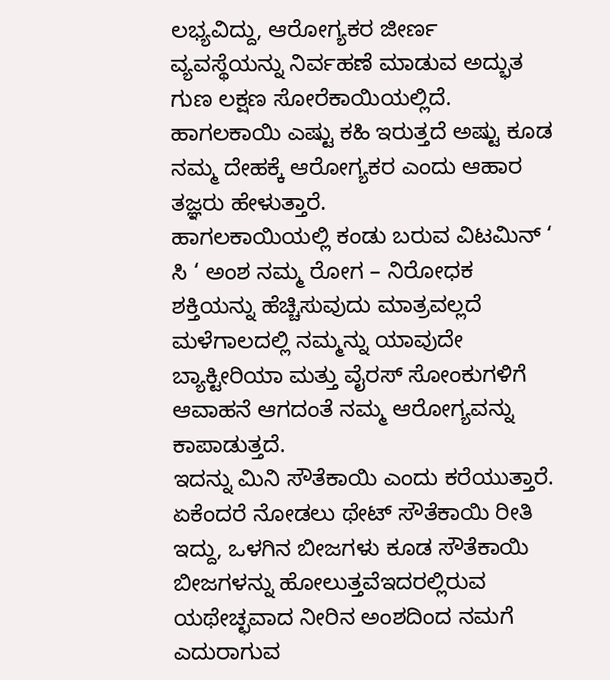ಲಭ್ಯವಿದ್ದು, ಆರೋಗ್ಯಕರ ಜೀರ್ಣ ವ್ಯವಸ್ಥೆಯನ್ನು ನಿರ್ವಹಣೆ ಮಾಡುವ ಅದ್ಭುತ ಗುಣ ಲಕ್ಷಣ ಸೋರೆಕಾಯಿಯಲ್ಲಿದೆ.
ಹಾಗಲಕಾಯಿ ಎಷ್ಟು ಕಹಿ ಇರುತ್ತದೆ ಅಷ್ಟು ಕೂಡ ನಮ್ಮ ದೇಹಕ್ಕೆ ಆರೋಗ್ಯಕರ ಎಂದು ಆಹಾರ ತಜ್ಞರು ಹೇಳುತ್ತಾರೆ.
ಹಾಗಲಕಾಯಿಯಲ್ಲಿ ಕಂಡು ಬರುವ ವಿಟಮಿನ್ ‘ ಸಿ ‘ ಅಂಶ ನಮ್ಮ ರೋಗ – ನಿರೋಧಕ ಶಕ್ತಿಯನ್ನು ಹೆಚ್ಚಿಸುವುದು ಮಾತ್ರವಲ್ಲದೆ ಮಳೆಗಾಲದಲ್ಲಿ ನಮ್ಮನ್ನು ಯಾವುದೇ ಬ್ಯಾಕ್ಟೀರಿಯಾ ಮತ್ತು ವೈರಸ್ ಸೋಂಕುಗಳಿಗೆ ಆವಾಹನೆ ಆಗದಂತೆ ನಮ್ಮ ಆರೋಗ್ಯವನ್ನು ಕಾಪಾಡುತ್ತದೆ.
ಇದನ್ನು ಮಿನಿ ಸೌತೆಕಾಯಿ ಎಂದು ಕರೆಯುತ್ತಾರೆ. ಏಕೆಂದರೆ ನೋಡಲು ಥೇಟ್ ಸೌತೆಕಾಯಿ ರೀತಿ ಇದ್ದು, ಒಳಗಿನ ಬೀಜಗಳು ಕೂಡ ಸೌತೆಕಾಯಿ ಬೀಜಗಳನ್ನು ಹೋಲುತ್ತವೆಇದರಲ್ಲಿರುವ ಯಥೇಚ್ಛವಾದ ನೀರಿನ ಅಂಶದಿಂದ ನಮಗೆ ಎದುರಾಗುವ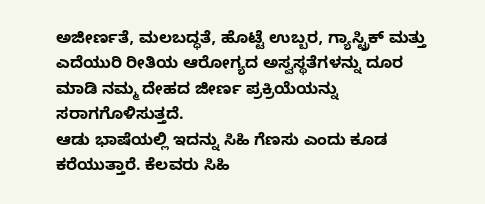ಅಜೀರ್ಣತೆ, ಮಲಬದ್ಧತೆ, ಹೊಟ್ಟೆ ಉಬ್ಬರ, ಗ್ಯಾಸ್ಟ್ರಿಕ್ ಮತ್ತು ಎದೆಯುರಿ ರೀತಿಯ ಆರೋಗ್ಯದ ಅಸ್ವಸ್ಥತೆಗಳನ್ನು ದೂರ ಮಾಡಿ ನಮ್ಮ ದೇಹದ ಜೀರ್ಣ ಪ್ರಕ್ರಿಯೆಯನ್ನು ಸರಾಗಗೊಳಿಸುತ್ತದೆ.
ಆಡು ಭಾಷೆಯಲ್ಲಿ ಇದನ್ನು ಸಿಹಿ ಗೆಣಸು ಎಂದು ಕೂಡ ಕರೆಯುತ್ತಾರೆ. ಕೆಲವರು ಸಿಹಿ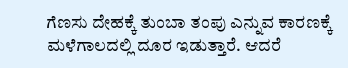ಗೆಣಸು ದೇಹಕ್ಕೆ ತುಂಬಾ ತಂಪು ಎನ್ನುವ ಕಾರಣಕ್ಕೆ ಮಳೆಗಾಲದಲ್ಲಿ ದೂರ ಇಡುತ್ತಾರೆ. ಆದರೆ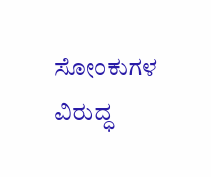ಸೋಂಕುಗಳ ವಿರುದ್ಧ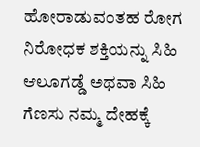ಹೋರಾಡುವಂತಹ ರೋಗ ನಿರೋಧಕ ಶಕ್ತಿಯನ್ನು ಸಿಹಿ ಆಲೂಗಡ್ಡೆ ಅಥವಾ ಸಿಹಿ ಗೆಣಸು ನಮ್ಮ ದೇಹಕ್ಕೆ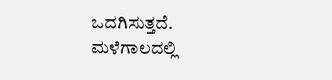ಒದಗಿಸುತ್ತದೆ.
ಮಳೆಗಾಲದಲ್ಲಿ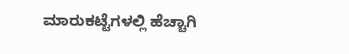ಮಾರುಕಟ್ಟೆಗಳಲ್ಲಿ ಹೆಚ್ಚಾಗಿ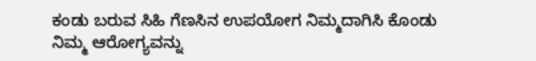ಕಂಡು ಬರುವ ಸಿಹಿ ಗೆಣಸಿನ ಉಪಯೋಗ ನಿಮ್ಮದಾಗಿಸಿ ಕೊಂಡು ನಿಮ್ಮ ಆರೋಗ್ಯವನ್ನು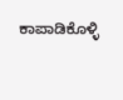ಕಾಪಾಡಿಕೊಳ್ಳಿ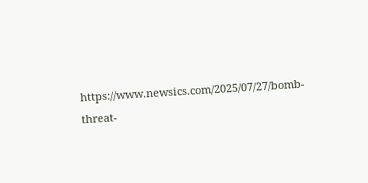https://www.newsics.com/2025/07/27/bomb-threat-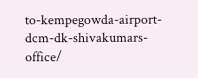to-kempegowda-airport-dcm-dk-shivakumars-office/